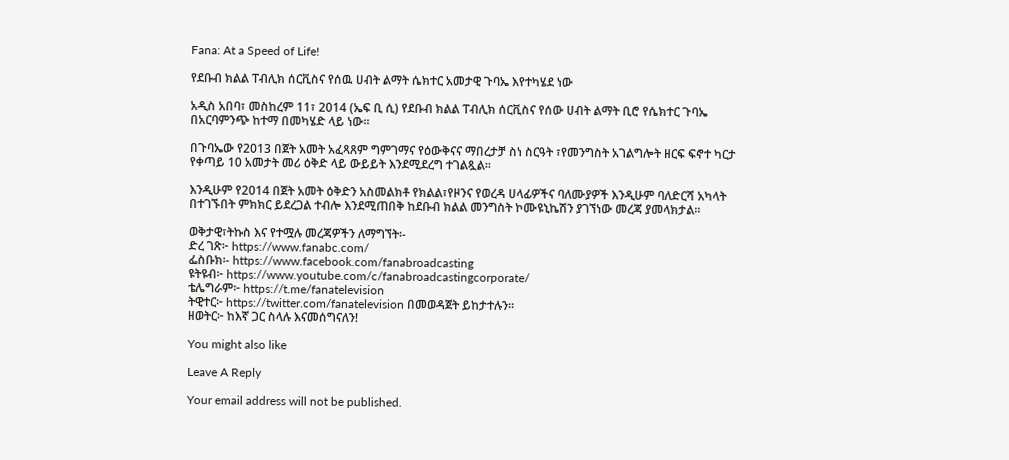Fana: At a Speed of Life!

የደቡብ ክልል ፐብሊክ ሰርቪስና የሰዉ ሀብት ልማት ሴክተር አመታዊ ጉባኤ እየተካሄደ ነው

አዲስ አበባ፣ መስከረም 11፣ 2014 (ኤፍ ቢ ሲ) የደቡብ ክልል ፐብሊክ ሰርቪስና የሰው ሀብት ልማት ቢሮ የሴክተር ጉባኤ በአርባምንጭ ከተማ በመካሄድ ላይ ነው።

በጉባኤው የ2013 በጀት አመት አፈጻጸም ግምገማና የዕውቅናና ማበረታቻ ስነ ስርዓት ፣የመንግስት አገልግሎት ዘርፍ ፍኖተ ካርታ የቀጣይ 10 አመታት መሪ ዕቅድ ላይ ውይይት እንደሚደረግ ተገልጿል፡፡

እንዲሁም የ2014 በጀት አመት ዕቅድን አስመልክቶ የክልል፣የዞንና የወረዳ ሀላፊዎችና ባለሙያዎች እንዲሁም ባለድርሻ አካላት በተገኙበት ምክክር ይደረጋል ተብሎ እንደሚጠበቅ ከደቡብ ክልል መንግስት ኮሙዩኒኬሽን ያገኘነው መረጃ ያመላክታል፡፡

ወቅታዊ፣ትኩስ እና የተሟሉ መረጃዎችን ለማግኘት፡-
ድረ ገጽ፦ https://www.fanabc.com/
ፌስቡክ፡- https://www.facebook.com/fanabroadcasting
ዩትዩብ፦ https://www.youtube.com/c/fanabroadcastingcorporate/
ቴሌግራም፦ https://t.me/fanatelevision
ትዊተር፦ https://twitter.com/fanatelevision በመወዳጀት ይከታተሉን፡፡
ዘወትር፦ ከእኛ ጋር ስላሉ እናመሰግናለን!

You might also like

Leave A Reply

Your email address will not be published.